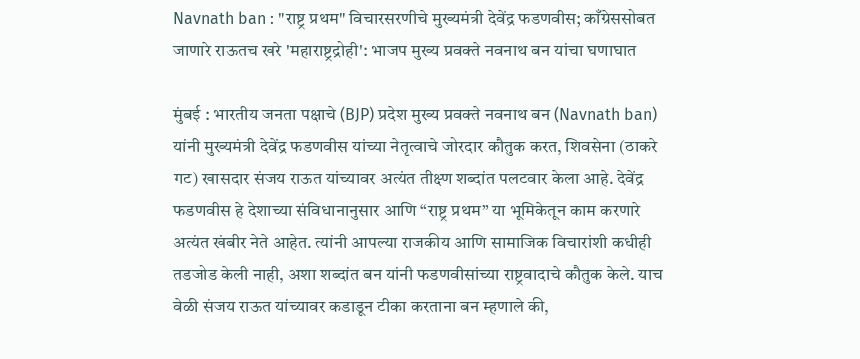Navnath ban : "राष्ट्र प्रथम" विचारसरणीचे मुख्यमंत्री देवेंद्र फडणवीस; काँग्रेससोबत जाणारे राऊतच खरे 'महाराष्ट्रद्रोही': भाजप मुख्य प्रवक्ते नवनाथ बन यांचा घणाघात

मुंबई : भारतीय जनता पक्षाचे (BJP) प्रदेश मुख्य प्रवक्ते नवनाथ बन (Navnath ban) यांनी मुख्यमंत्री देवेंद्र फडणवीस यांच्या नेतृत्वाचे जोरदार कौतुक करत, शिवसेना (ठाकरे गट) खासदार संजय राऊत यांच्यावर अत्यंत तीक्ष्ण शब्दांत पलटवार केला आहे. देवेंद्र फडणवीस हे देशाच्या संविधानानुसार आणि “राष्ट्र प्रथम” या भूमिकेतून काम करणारे अत्यंत खंबीर नेते आहेत. त्यांनी आपल्या राजकीय आणि सामाजिक विचारांशी कधीही तडजोड केली नाही, अशा शब्दांत बन यांनी फडणवीसांच्या राष्ट्रवादाचे कौतुक केले. याच वेळी संजय राऊत यांच्यावर कडाडून टीका करताना बन म्हणाले की,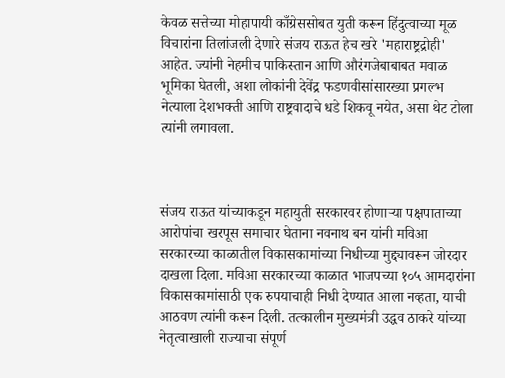केवळ सत्तेच्या मोहापायी काँग्रेससोबत युती करून हिंदुत्वाच्या मूळ विचारांना तिलांजली देणारे संजय राऊत हेच खरे 'महाराष्ट्रद्रोही' आहेत. ज्यांनी नेहमीच पाकिस्तान आणि औरंगजेबाबाबत मवाळ भूमिका घेतली, अशा लोकांनी देवेंद्र फडणवीसांसारख्या प्रगल्भ नेत्याला देशभक्ती आणि राष्ट्रवादाचे धडे शिकवू नयेत, असा थेट टोला त्यांनी लगावला.



संजय राऊत यांच्याकडून महायुती सरकारवर होणाऱ्या पक्षपाताच्या आरोपांचा खरपूस समाचार घेताना नवनाथ बन यांनी मविआ सरकारच्या काळातील विकासकामांच्या निधीच्या मुद्द्यावरून जोरदार दाखला दिला. मविआ सरकारच्या काळात भाजपच्या १०५ आमदारांना विकासकामांसाठी एक रुपयाचाही निधी देण्यात आला नव्हता, याची आठवण त्यांनी करून दिली. तत्कालीन मुख्यमंत्री उद्धव ठाकरे यांच्या नेतृत्वाखाली राज्याचा संपूर्ण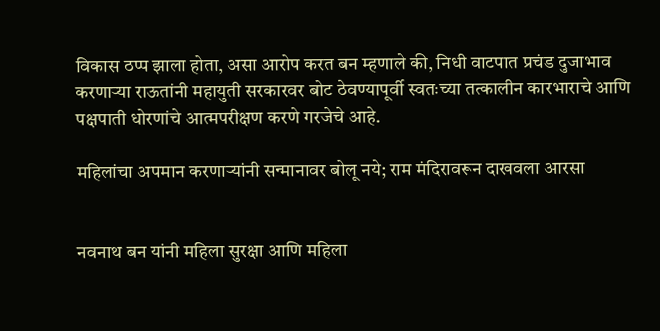विकास ठप्प झाला होता, असा आरोप करत बन म्हणाले की, निधी वाटपात प्रचंड दुजाभाव करणाऱ्या राऊतांनी महायुती सरकारवर बोट ठेवण्यापूर्वी स्वतःच्या तत्कालीन कारभाराचे आणि पक्षपाती धोरणांचे आत्मपरीक्षण करणे गरजेचे आहे.

महिलांचा अपमान करणाऱ्यांनी सन्मानावर बोलू नये; राम मंदिरावरून दाखवला आरसा


नवनाथ बन यांनी महिला सुरक्षा आणि महिला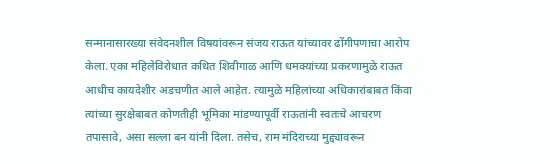सन्मानासारख्या संवेदनशील विषयांवरून संजय राऊत यांच्यावर ढोंगीपणाचा आरोप केला. एका महिलेविरोधात कथित शिवीगाळ आणि धमक्यांच्या प्रकरणामुळे राऊत आधीच कायदेशीर अडचणीत आले आहेत. त्यामुळे महिलांच्या अधिकारांबाबत किंवा त्यांच्या सुरक्षेबाबत कोणतीही भूमिका मांडण्यापूर्वी राऊतांनी स्वतःचे आचरण तपासावे, असा सल्ला बन यांनी दिला. तसेच, राम मंदिराच्या मुद्द्यावरून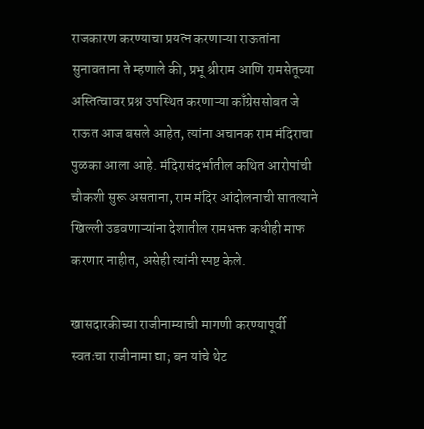राजकारण करण्याचा प्रयत्न करणाऱ्या राऊतांना सुनावताना ते म्हणाले की, प्रभू श्रीराम आणि रामसेतूच्या अस्तित्वावर प्रश्न उपस्थित करणाऱ्या काँग्रेससोबत जे राऊत आज बसले आहेत, त्यांना अचानक राम मंदिराचा पुळका आला आहे. मंदिरासंदर्भातील कथित आरोपांची चौकशी सुरू असताना, राम मंदिर आंदोलनाची सातत्याने खिल्ली उडवणाऱ्यांना देशातील रामभक्त कधीही माफ करणार नाहीत, असेही त्यांनी स्पष्ट केले.

खासदारकीच्या राजीनाम्याची मागणी करण्यापूर्वी स्वतःचा राजीनामा द्या; बन यांचे थेट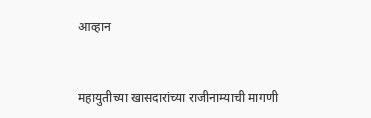आव्हान


महायुतीच्या खासदारांच्या राजीनाम्याची मागणी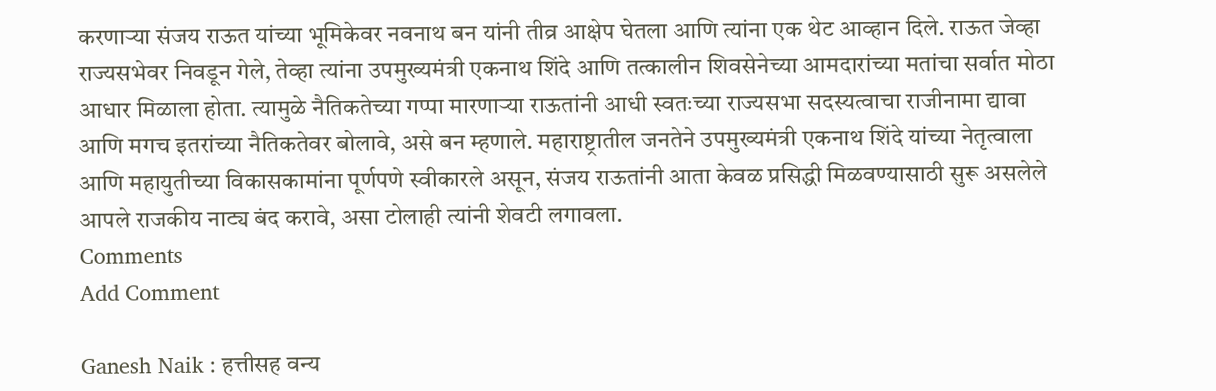करणाऱ्या संजय राऊत यांच्या भूमिकेवर नवनाथ बन यांनी तीव्र आक्षेप घेतला आणि त्यांना एक थेट आव्हान दिले. राऊत जेव्हा राज्यसभेवर निवडून गेले, तेव्हा त्यांना उपमुख्यमंत्री एकनाथ शिंदे आणि तत्कालीन शिवसेनेच्या आमदारांच्या मतांचा सर्वात मोठा आधार मिळाला होता. त्यामुळे नैतिकतेच्या गप्पा मारणाऱ्या राऊतांनी आधी स्वतःच्या राज्यसभा सदस्यत्वाचा राजीनामा द्यावा आणि मगच इतरांच्या नैतिकतेवर बोलावे, असे बन म्हणाले. महाराष्ट्रातील जनतेने उपमुख्यमंत्री एकनाथ शिंदे यांच्या नेतृत्वाला आणि महायुतीच्या विकासकामांना पूर्णपणे स्वीकारले असून, संजय राऊतांनी आता केवळ प्रसिद्धी मिळवण्यासाठी सुरू असलेले आपले राजकीय नाट्य बंद करावे, असा टोलाही त्यांनी शेवटी लगावला.
Comments
Add Comment

Ganesh Naik : हत्तीसह वन्य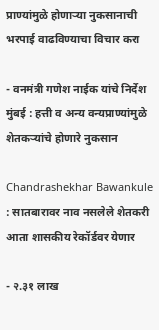प्राण्यांमुळे होणाऱ्या नुकसानाची भरपाई वाढविण्याचा विचार करा

- वनमंत्री गणेश नाईक यांचे निर्देश मुंबई : हत्ती व अन्य वन्यप्राण्यांमुळे शेतकऱ्यांचे होणारे नुकसान

Chandrashekhar Bawankule : सातबारावर नाव नसलेले शेतकरी आता शासकीय रेकॉर्डवर येणार

- २.३१ लाख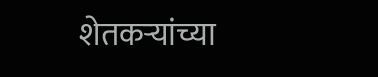शेतकऱ्यांच्या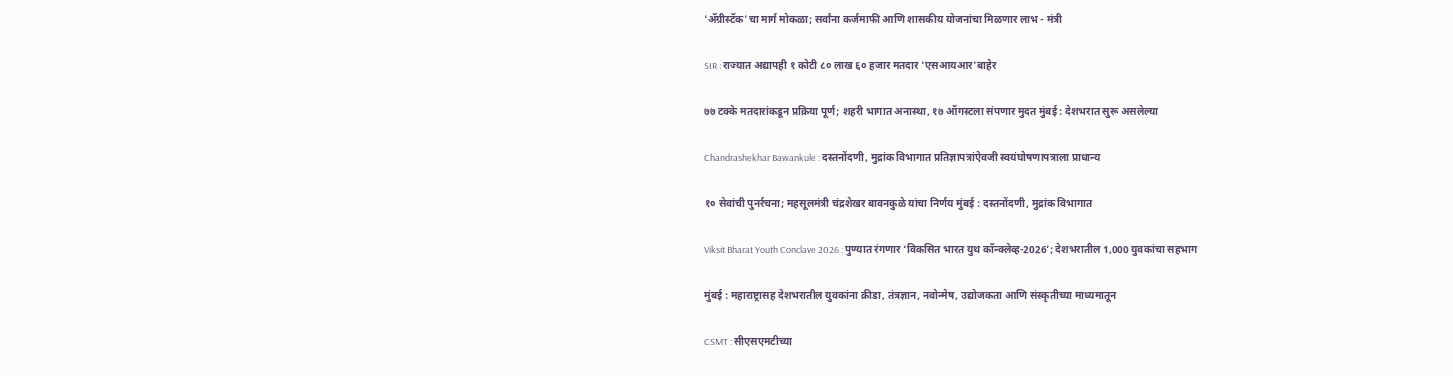'ॲग्रीस्टॅक'चा मार्ग मोकळा; सर्वांना कर्जमाफी आणि शासकीय योजनांचा मिळणार लाभ - मंत्री

SIR : राज्यात अद्यापही १ कोटी ८० लाख ६० हजार मतदार 'एसआयआर'बाहेर

७७ टक्के मतदारांकडून प्रक्रिया पूर्ण; शहरी भागात अनास्था, १७ ऑगस्टला संपणार मुदत मुंबई : देशभरात सुरू असलेल्या

Chandrashekhar Bawankule : दस्तनोंदणी, मुद्रांक विभागात प्रतिज्ञापत्रांऐवजी स्वयंघोषणापत्राला प्राधान्य

१० सेवांची पुनर्रचना; महसूलमंत्री चंद्रशेखर बावनकुळे यांचा निर्णय मुंबई : दस्तनोंदणी, मुद्रांक विभागात

Viksit Bharat Youth Conclave 2026 : पुण्यात रंगणार ‘विकसित भारत युथ कॉन्क्लेव्ह-2026’; देशभरातील 1,000 युवकांचा सहभाग

मुंबई : महाराष्ट्रासह देशभरातील युवकांना क्रीडा, तंत्रज्ञान, नवोन्मेष, उद्योजकता आणि संस्कृतीच्या माध्यमातून

CSMT : सीएसएमटीच्या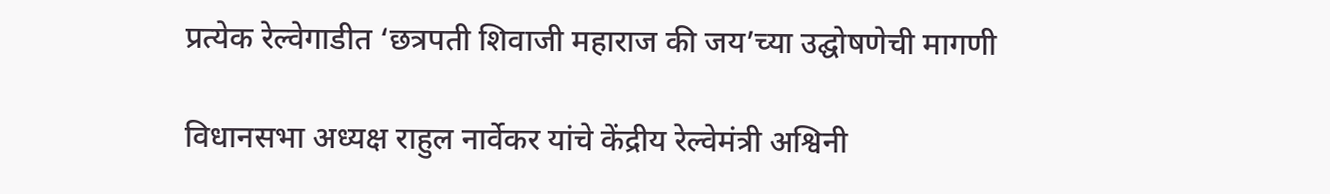प्रत्येक रेल्वेगाडीत ‘छत्रपती शिवाजी महाराज की जय’च्या उद्घोषणेची मागणी

विधानसभा अध्यक्ष राहुल नार्वेकर यांचे केंद्रीय रेल्वेमंत्री अश्विनी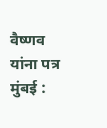वैष्णव यांना पत्र मुंबई :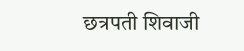छत्रपती शिवाजी